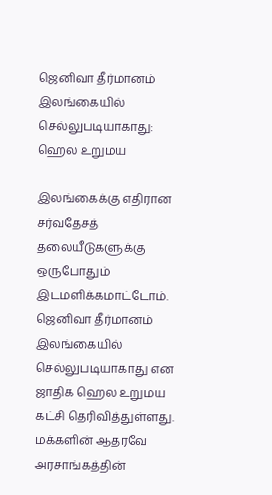ஜெனிவா தீர்மானம் இலங்கையில் செல்லுபடியாகாது: ஹெல உறுமய

இலங்கைக்கு எதிரான சர்வதேசத் தலையீடுகளுக்கு ஒருபோதும் இடமளிக்கமாட்டோம். ஜெனிவா தீர்மானம் இலங்கையில் செல்லுபடியாகாது என ஜாதிக ஹெல உறுமய கட்சி தெரிவித்துள்ளது. மக்களின் ஆதரவே அரசாங்கத்தின்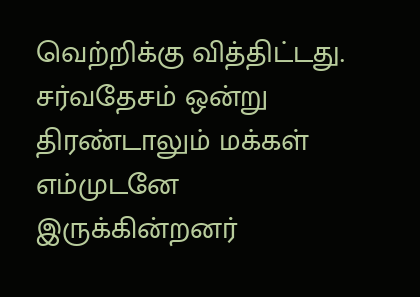வெற்றிக்கு வித்திட்டது. சர்வதேசம் ஒன்று திரண்டாலும் மக்கள் எம்முடனே இருக்கின்றனர்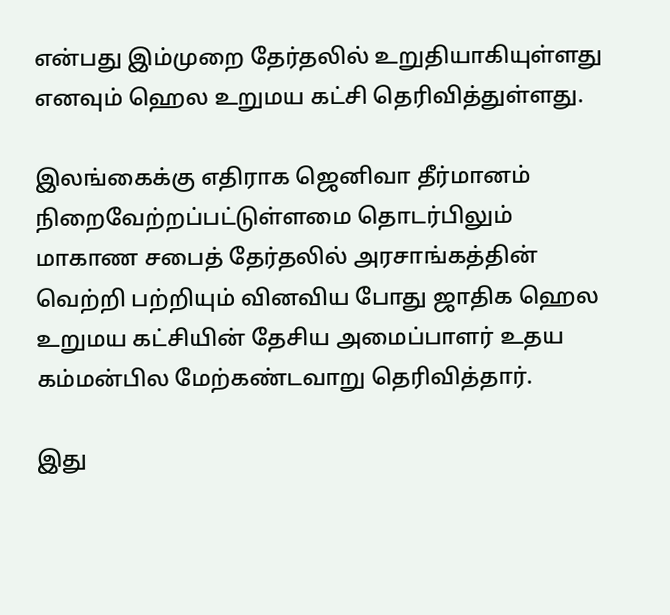என்பது இம்முறை தேர்தலில் உறுதியாகியுள்ளது எனவும் ஹெல உறுமய கட்சி தெரிவித்துள்ளது.

இலங்கைக்கு எதிராக ஜெனிவா தீர்மானம் நிறைவேற்றப்பட்டுள்ளமை தொடர்பிலும் மாகாண சபைத் தேர்தலில் அரசாங்கத்தின் வெற்றி பற்றியும் வினவிய போது ஜாதிக ஹெல உறுமய கட்சியின் தேசிய அமைப்பாளர் உதய கம்மன்பில மேற்கண்டவாறு தெரிவித்தார்.

இது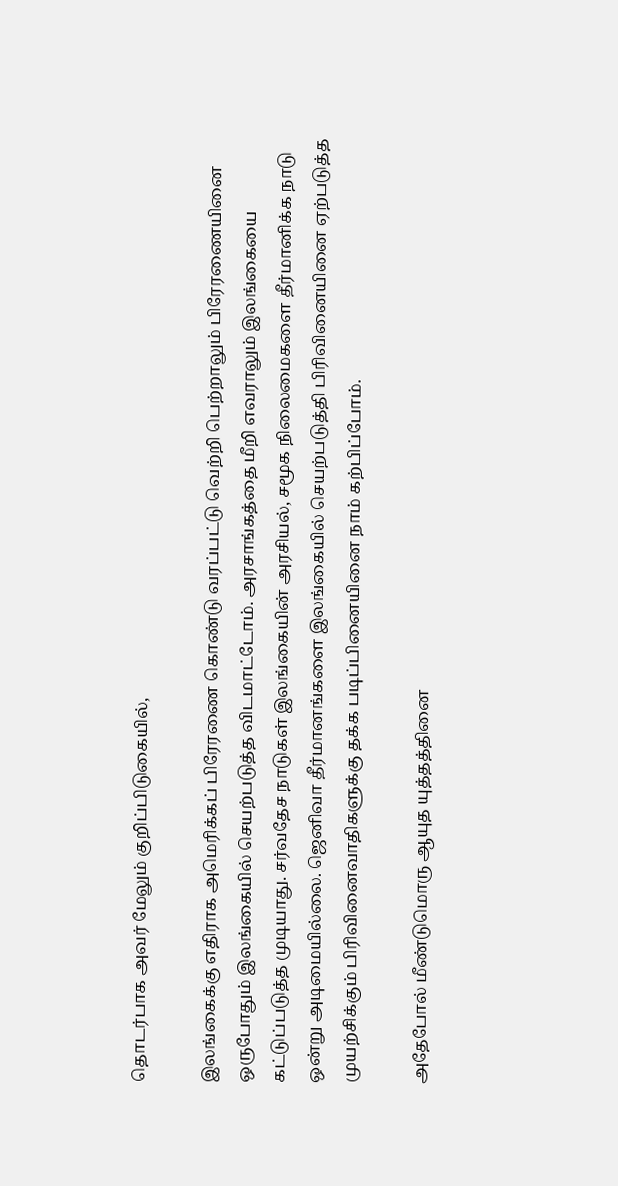தொடர்பாக அவர் மேலும் குறிப்பிடுகையில்,

இலங்கைக்கு எதிராக அமெரிக்கப் பிரேரணை கொண்டு வரப்பட்டு வெற்றி பெற்றாலும் பிரேரணையினை ஒருபோதும் இலங்கையில் செயற்படுத்த விடமாட்டோம். அரசாங்கத்தை மீறி எவராலும் இலங்கையை கட்டுப்படுத்த முடியாது. சர்வதேச நாடுகள் இலங்கையின் அரசியல், சமூக நிலைமைகளை தீர்மானிக்க நாடு ஒன்று அடிமையில்லை. ஜெனிவா தீர்மானங்களை இலங்கையில் செயற்படுத்தி பிரிவினையினை ஏற்படுத்த முயற்சிக்கும் பிரிவினைவாதிகளுக்கு தக்க படிப்பினையினை நாம் கற்பிப்போம்.

அதேபோல் மீண்டுமொரு ஆயுத யுத்தத்தினை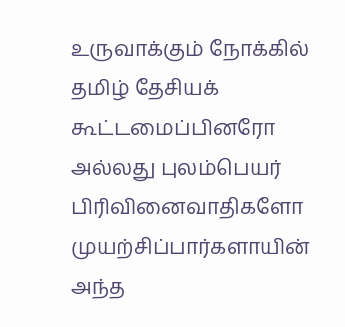உருவாக்கும் நோக்கில் தமிழ் தேசியக் கூட்டமைப்பினரோ அல்லது புலம்பெயர் பிரிவினைவாதிகளோ முயற்சிப்பார்களாயின் அந்த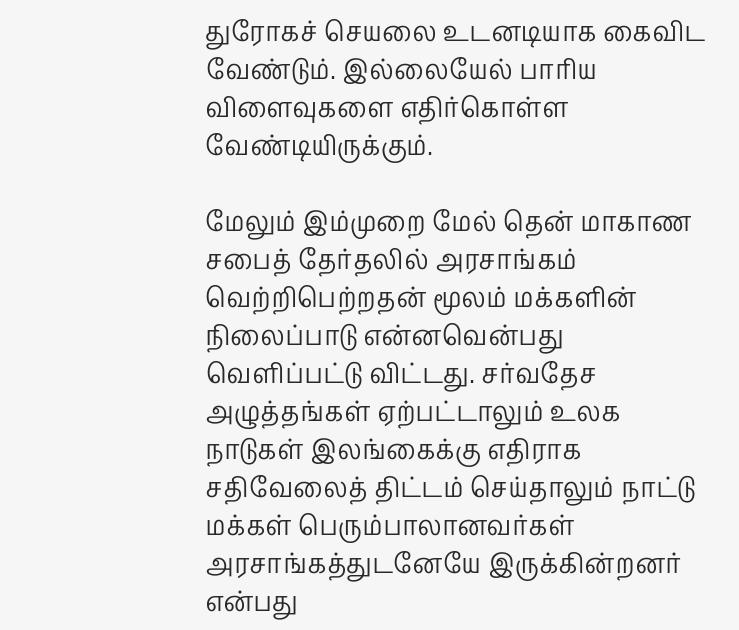துரோகச் செயலை உடனடியாக கைவிட வேண்டும். இல்லையேல் பாரிய விளைவுகளை எதிர்கொள்ள வேண்டியிருக்கும்.

மேலும் இம்முறை மேல் தென் மாகாண சபைத் தேர்தலில் அரசாங்கம் வெற்றிபெற்றதன் மூலம் மக்களின் நிலைப்பாடு என்னவென்பது வெளிப்பட்டு விட்டது. சர்வதேச அழுத்தங்கள் ஏற்பட்டாலும் உலக நாடுகள் இலங்கைக்கு எதிராக சதிவேலைத் திட்டம் செய்தாலும் நாட்டு மக்கள் பெரும்பாலானவர்கள் அரசாங்கத்துடனேயே இருக்கின்றனர் என்பது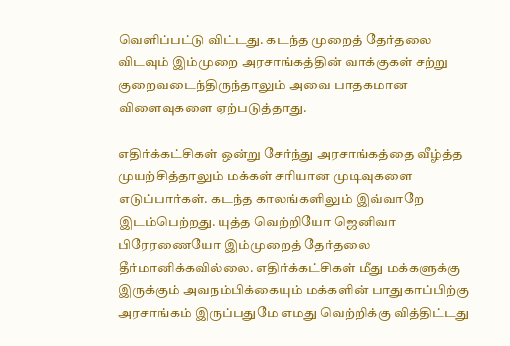வெளிப்பட்டு விட்டது. கடந்த முறைத் தேர்தலை விடவும் இம்முறை அரசாங்கத்தின் வாக்குகள் சற்று குறைவடைந்திருந்தாலும் அவை பாதகமான விளைவுகளை ஏற்படுத்தாது.

எதிர்க்கட்சிகள் ஒன்று சேர்ந்து அரசாங்கத்தை வீழ்த்த முயற்சித்தாலும் மக்கள் சரியான முடிவுகளை எடுப்பார்கள். கடந்த காலங்களிலும் இவ்வாறே இடம்பெற்றது. யுத்த வெற்றியோ ஜெனிவா பிரேரணையோ இம்முறைத் தேர்தலை தீர்மானிக்கவில்லை. எதிர்க்கட்சிகள் மீது மக்களுக்கு இருக்கும் அவநம்பிக்கையும் மக்களின் பாதுகாப்பிற்கு அரசாங்கம் இருப்பதுமே எமது வெற்றிக்கு வித்திட்டது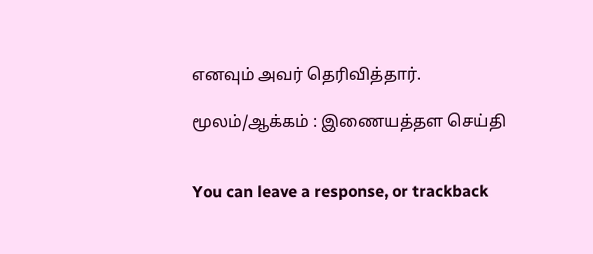எனவும் அவர் தெரிவித்தார்.

மூலம்/ஆக்கம் : இணையத்தள செய்தி


You can leave a response, or trackback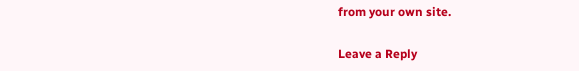from your own site.

Leave a Reply